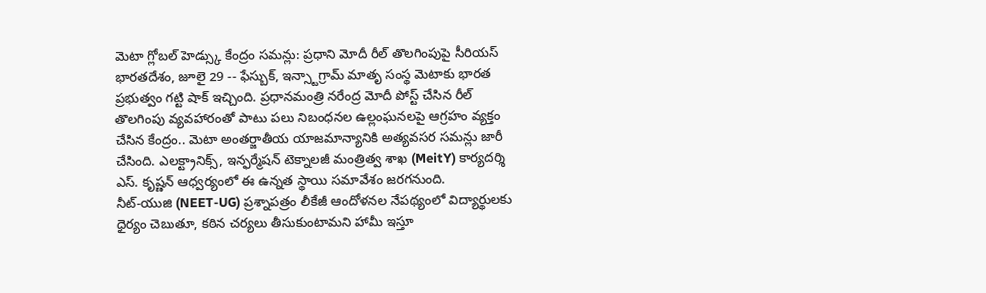మెటా గ్లోబల్ హెడ్స్కు కేంద్రం సమన్లు: ప్రధాని మోదీ రీల్ తొలగింపుపై సీరియస్
భారతదేశం, జూలై 29 -- ఫేస్బుక్, ఇన్స్టాగ్రామ్ మాతృ సంస్థ మెటాకు భారత ప్రభుత్వం గట్టి షాక్ ఇచ్చింది. ప్రధానమంత్రి నరేంద్ర మోదీ పోస్ట్ చేసిన రీల్ తొలగింపు వ్యవహారంతో పాటు పలు నిబంధనల ఉల్లంఘనలపై ఆగ్రహం వ్యక్తం చేసిన కేంద్రం.. మెటా అంతర్జాతీయ యాజమాన్యానికి అత్యవసర సమన్లు జారీ చేసింది. ఎలక్ట్రానిక్స్, ఇన్ఫర్మేషన్ టెక్నాలజీ మంత్రిత్వ శాఖ (MeitY) కార్యదర్శి ఎస్. కృష్ణన్ ఆధ్వర్యంలో ఈ ఉన్నత స్థాయి సమావేశం జరగనుంది.
నీట్-యుజి (NEET-UG) ప్రశ్నాపత్రం లీకేజీ ఆందోళనల నేపథ్యంలో విద్యార్థులకు ధైర్యం చెబుతూ, కఠిన చర్యలు తీసుకుంటామని హామీ ఇస్తూ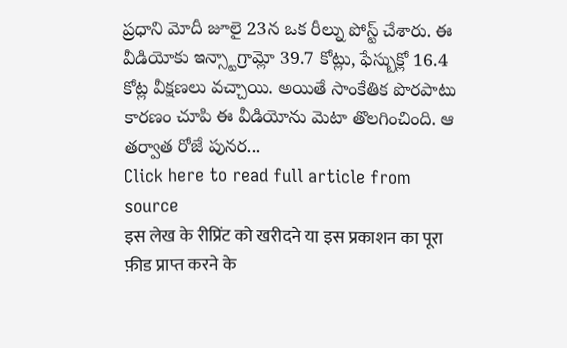ప్రధాని మోదీ జూలై 23న ఒక రీల్ను పోస్ట్ చేశారు. ఈ వీడియోకు ఇన్స్టాగ్రామ్లో 39.7 కోట్లు, ఫేస్బుక్లో 16.4 కోట్ల వీక్షణలు వచ్చాయి. అయితే సాంకేతిక పొరపాటు కారణం చూపి ఈ వీడియోను మెటా తొలగించింది. ఆ తర్వాత రోజే పునర...
Click here to read full article from source
इस लेख के रीप्रिंट को खरीदने या इस प्रकाशन का पूरा फ़ीड प्राप्त करने के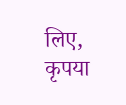लिए, कृपया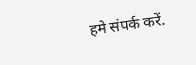हमे संपर्क करें.